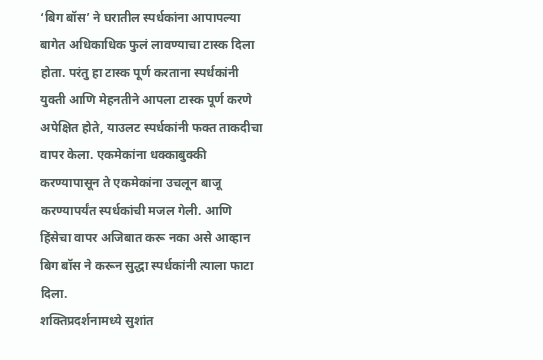‘बिग बॉस’ ने घरातील स्पर्धकांना आपापल्या बागेत अधिकाधिक फुलं लावण्याचा टास्क दिला होता. परंतु हा टास्क पूर्ण करताना स्पर्धकांनी युक्ती आणि मेहनतीने आपला टास्क पूर्ण करणे अपेक्षित होते, याउलट स्पर्धकांनी फक्त ताकदीचा वापर केला. एकमेकांना धक्काबुक्की करण्यापासून ते एकमेकांना उचलून बाजू करण्यापर्यंत स्पर्धकांची मजल गेली. आणि हिंसेचा वापर अजिबात करू नका असे आव्हान बिग बॉस ने करून सुद्धा स्पर्धकांनी त्याला फाटा दिला.
शक्तिप्रदर्शनामध्ये सुशांत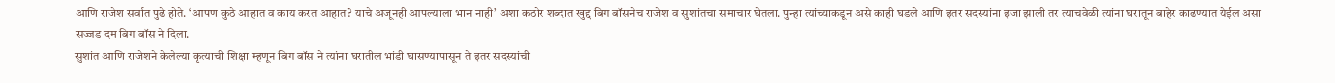आणि राजेश सर्वात पुढे होते. ‘आपण कुठे आहात व काय करत आहात? याचे अजूनही आपल्याला भान नाही’ अशा कठोर शब्दात खुद्द बिग बॉसनेच राजेश व सुशांतचा समाचार घेतला. पुन्हा त्यांच्याकडून असे काही घडले आणि इतर सदस्यांना इजा झाली तर त्याचवेळी त्यांना घरातून बाहेर काढण्यात येईल असा सज्जड दम बिग बॉस ने दिला.
सुशांत आणि राजेशने केलेल्या कृत्याची शिक्षा म्हणून बिग बॉस ने त्यांना घरातील भांडी घासण्यापासून ते इतर सदस्यांची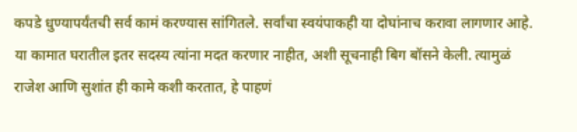कपडे धुण्यापर्यंतची सर्व कामं करण्यास सांगितले. सर्वांचा स्वयंपाकही या दोघांनाच करावा लागणार आहे. या कामात घरातील इतर सदस्य त्यांना मदत करणार नाहीत, अशी सूचनाही बिग बॉसने केली. त्यामुळं राजेश आणि सुशांत ही कामे कशी करतात, हे पाहणं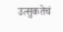उत्सुकतेचं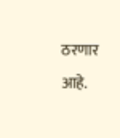ठरणार आहे.